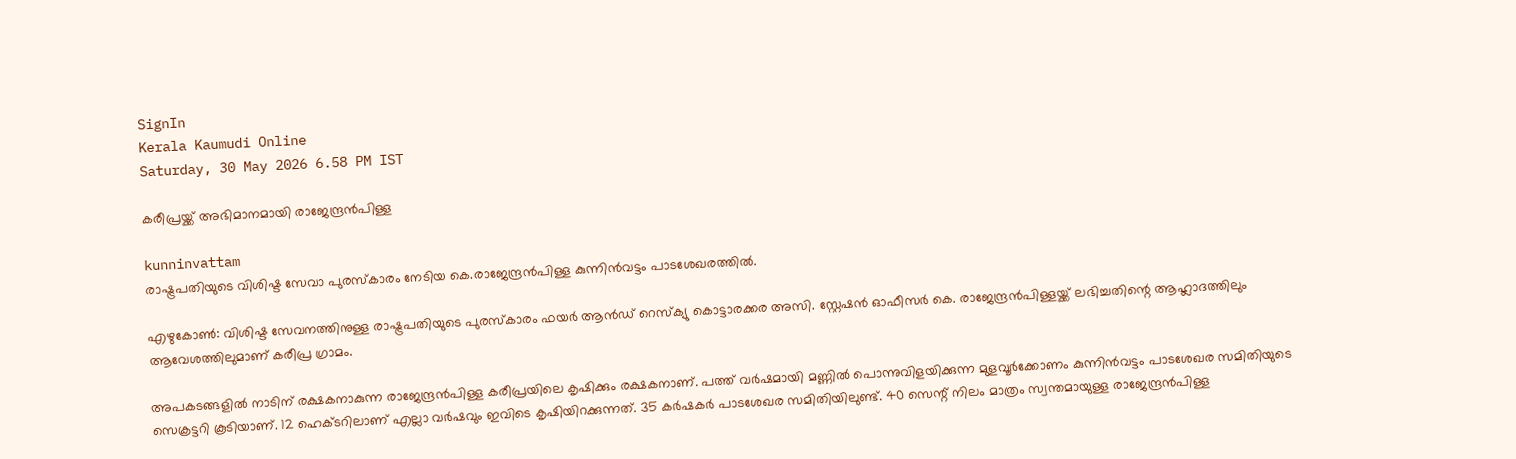SignIn
Kerala Kaumudi Online
Saturday, 30 May 2026 6.58 PM IST

കരീപ്രയ്ക്ക് അഭിമാനമായി രാജേന്ദ്രൻപിള്ള

kunninvattam
രാഷ്ട്രപതിയുടെ വിശിഷ്ട സേവാ പുരസ്കാരം നേടിയ കെ.രാജേന്ദ്രൻപിള്ള കുന്നിൻവട്ടം പാടശേഖരത്തിൽ.

എഴുകോൺ: വിശിഷ്ട സേവനത്തിനുള്ള രാഷ്ട്രപതിയുടെ പുരസ്കാരം ഫയർ ആൻഡ് റെസ്ക്യു കൊട്ടാരക്കര അസി. സ്റ്റേഷൻ ഓഫീസർ കെ. രാജേന്ദ്രൻപിള്ളയ്ക്ക് ലഭിച്ചതിന്റെ ആഹ്ലാദത്തിലും ആവേശത്തിലുമാണ് കരീപ്ര ഗ്രാമം.

അപകടങ്ങളിൽ നാടിന് രക്ഷകനാകുന്ന രാജേന്ദ്രൻപിള്ള കരീപ്രയിലെ കൃഷിക്കും രക്ഷകനാണ്. പത്ത് വർഷമായി മണ്ണിൽ പൊന്നുവിളയിക്കുന്ന മുളവൂർക്കോണം കുന്നിൻവട്ടം പാടശേഖര സമിതിയുടെ സെക്രട്ടറി കൂടിയാണ്. 12 ഹെക്ടറിലാണ് എല്ലാ വർഷവും ഇവിടെ കൃഷിയിറക്കുന്നത്. 35 കർഷകർ പാടശേഖര സമിതിയിലുണ്ട്. 40 സെന്റ് നിലം മാത്രം സ്വന്തമായുള്ള രാജേന്ദ്രൻപിള്ള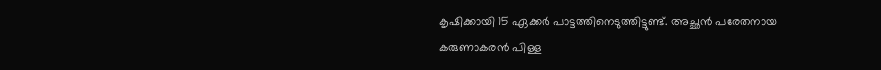കൃഷിക്കായി 15 ഏക്കർ പാട്ടത്തിനെടുത്തിട്ടുണ്ട്. അച്ഛൻ പരേതനായ കരുണാകരൻ പിള്ള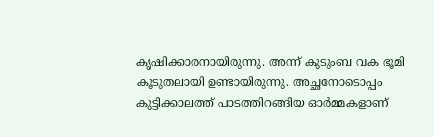കൃഷിക്കാരനായിരുന്നു. അന്ന് കുടുംബ വക ഭൂമി കൂടുതലായി ഉണ്ടായിരുന്നു. അച്ഛനോടൊപ്പം കുട്ടിക്കാലത്ത് പാടത്തിറങ്ങിയ ഓർമ്മകളാണ്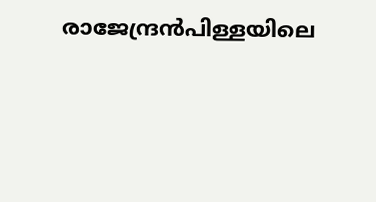രാജേന്ദ്രൻപിള്ളയിലെ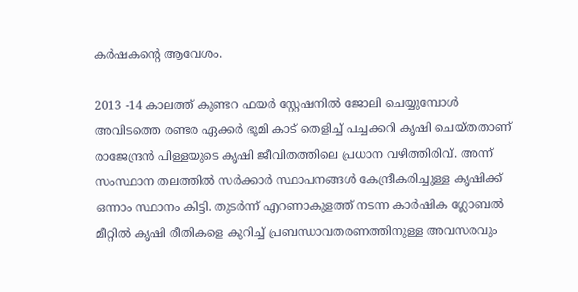കർഷകന്റെ ആവേശം.

2013 -14 കാലത്ത് കുണ്ടറ ഫയർ സ്റ്റേഷനിൽ ജോലി ചെയ്യുമ്പോൾ അവിടത്തെ രണ്ടര ഏക്കർ ഭൂമി കാട് തെളിച്ച് പച്ചക്കറി കൃഷി ചെയ്തതാണ് രാജേന്ദ്രൻ പിള്ളയുടെ കൃഷി ജീവിതത്തിലെ പ്രധാന വഴിത്തിരിവ്. അന്ന് സംസ്ഥാന തലത്തിൽ സർക്കാർ സ്ഥാപനങ്ങൾ കേന്ദ്രീകരിച്ചുള്ള കൃഷിക്ക് ഒന്നാം സ്ഥാനം കിട്ടി. തുടർന്ന് എറണാകുളത്ത് നടന്ന കാർഷിക ഗ്ലോബൽ മീറ്റിൽ കൃഷി രീതികളെ കുറിച്ച് പ്രബന്ധാവതരണത്തിനുള്ള അവസരവും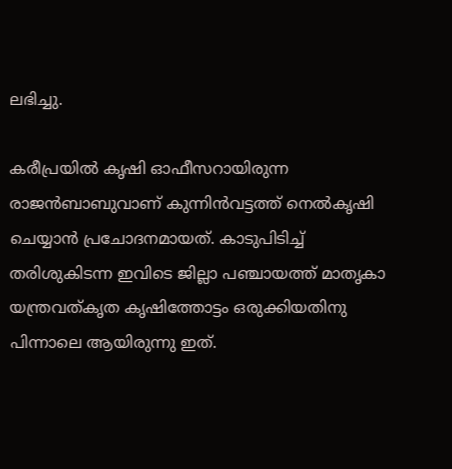ലഭിച്ചു.

കരീപ്രയിൽ കൃഷി ഓഫീസറായിരുന്ന രാജൻബാബുവാണ് കുന്നിൻവട്ടത്ത് നെൽകൃഷി ചെയ്യാൻ പ്രചോദനമായത്. കാടുപിടിച്ച് തരിശുകിടന്ന ഇവിടെ ജില്ലാ പഞ്ചായത്ത് മാതൃകാ യന്ത്രവത്കൃത കൃഷിത്തോട്ടം ഒരുക്കിയതിനു പിന്നാലെ ആയിരുന്നു ഇത്.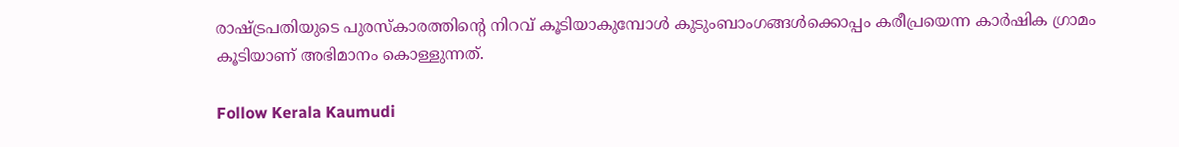രാഷ്ട്രപതിയുടെ പുരസ്കാരത്തിന്റെ നിറവ് കൂടിയാകുമ്പോൾ കുടുംബാംഗങ്ങൾക്കൊപ്പം കരീപ്രയെന്ന കാർഷിക ഗ്രാമം കൂടിയാണ് അഭിമാനം കൊള്ളുന്നത്.

Follow Kerala Kaumudi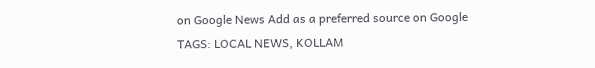on Google News Add as a preferred source on Google
TAGS: LOCAL NEWS, KOLLAM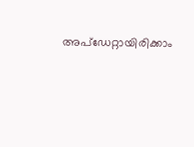അപ്ഡേറ്റായിരിക്കാം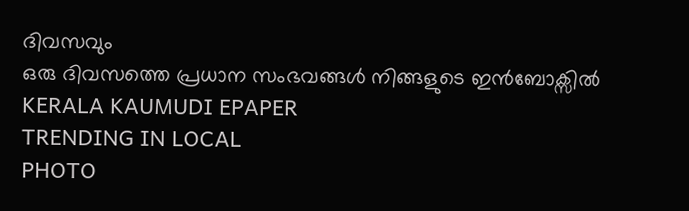ദിവസവും
ഒരു ദിവസത്തെ പ്രധാന സംഭവങ്ങൾ നിങ്ങളുടെ ഇൻബോക്സിൽ
KERALA KAUMUDI EPAPER
TRENDING IN LOCAL
PHOTO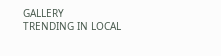GALLERY
TRENDING IN LOCAL